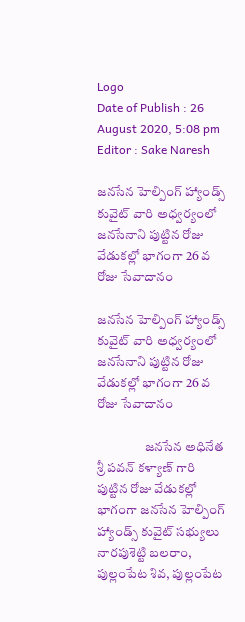Logo
Date of Publish : 26 August 2020, 5:08 pm
Editor : Sake Naresh

జనసేన హెల్పింగ్ హ్యాండ్స్ కువైట్ వారి అధ్వర్యంలో జనసేనాని పుట్టిన రోజు వేడుకల్లో భాగంగా 26 వ రోజు సేవాదానం

జనసేన హెల్పింగ్ హ్యాండ్స్ కువైట్ వారి అధ్వర్యంలో జనసేనాని పుట్టిన రోజు వేడుకల్లో భాగంగా 26 వ రోజు సేవాదానం

                  జనసేన అధినేత శ్రీ పవన్ కళ్యాణ్ గారి పుట్టిన రోజు వేడుకల్లో భాగంగా జనసేన హెల్పింగ్ హ్యాండ్స్ కువైట్ సభ్యులు నారపుశెట్టి బలరాం, పుల్లంపేట శివ, పుల్లంపేట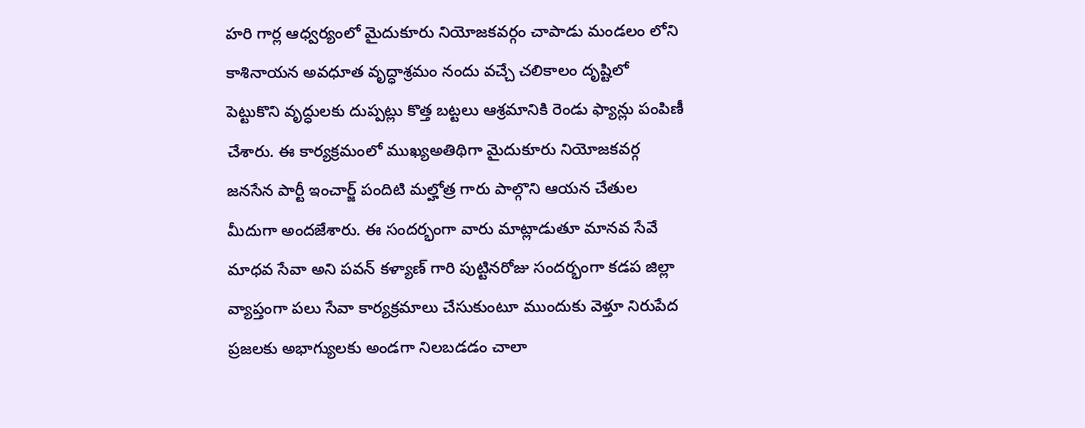హరి గార్ల ఆధ్వర్యంలో మైదుకూరు నియోజకవర్గం చాపాడు మండలం లోని కాశినాయన అవధూత వృద్ధాశ్రమం నందు వచ్చే చలికాలం దృష్టిలో పెట్టుకొని వృద్ధులకు దుప్పట్లు కొత్త బట్టలు ఆశ్రమానికి రెండు ఫ్యాన్లు పంపిణీ చేశారు. ఈ కార్యక్రమంలో ముఖ్యఅతిథిగా మైదుకూరు నియోజకవర్గ జనసేన పార్టీ ఇంచార్జ్ పందిటి మల్హోత్ర గారు పాల్గొని ఆయన చేతుల మీదుగా అందజేశారు. ఈ సందర్భంగా వారు మాట్లాడుతూ మానవ సేవే మాధవ సేవా అని పవన్ కళ్యాణ్ గారి పుట్టినరోజు సందర్భంగా కడప జిల్లా వ్యాప్తంగా పలు సేవా కార్యక్రమాలు చేసుకుంటూ ముందుకు వెళ్తూ నిరుపేద ప్రజలకు అభాగ్యులకు అండగా నిలబడడం చాలా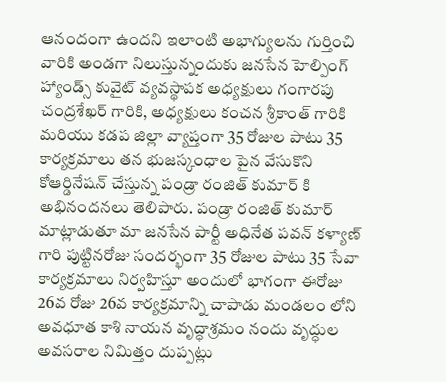ఆనందంగా ఉందని ఇలాంటి అభాగ్యులను గుర్తించి వారికి అండగా నిలుస్తున్నందుకు జనసేన హెల్పింగ్ హ్యాండ్స్ కువైట్ వ్యవస్థాపక అధ్యక్షులు గంగారపు చంద్రశేఖర్ గారికి, అధ్యక్షులు కంచన శ్రీకాంత్ గారికి మరియు కడప జిల్లా వ్యాప్తంగా 35 రోజుల పాటు 35 కార్యక్రమాలు తన భుజస్కంధాల పైన వేసుకొని కోఆర్డినేషన్ చేస్తున్న పండ్రా రంజిత్ కుమార్ కి అభినందనలు తెలిపారు. పండ్రా రంజిత్ కుమార్ మాట్లాడుతూ మా జనసేన పార్టీ అధినేత పవన్ కళ్యాణ్ గారి పుట్టినరోజు సందర్భంగా 35 రోజుల పాటు 35 సేవా కార్యక్రమాలు నిర్వహిస్తూ అందులో భాగంగా ఈరోజు 26వ రోజు 26వ కార్యక్రమాన్ని చాపాడు మండలం లోని అవధూత కాశి నాయన వృద్ధాశ్రమం నందు వృద్ధుల అవసరాల నిమిత్తం దుప్పట్లు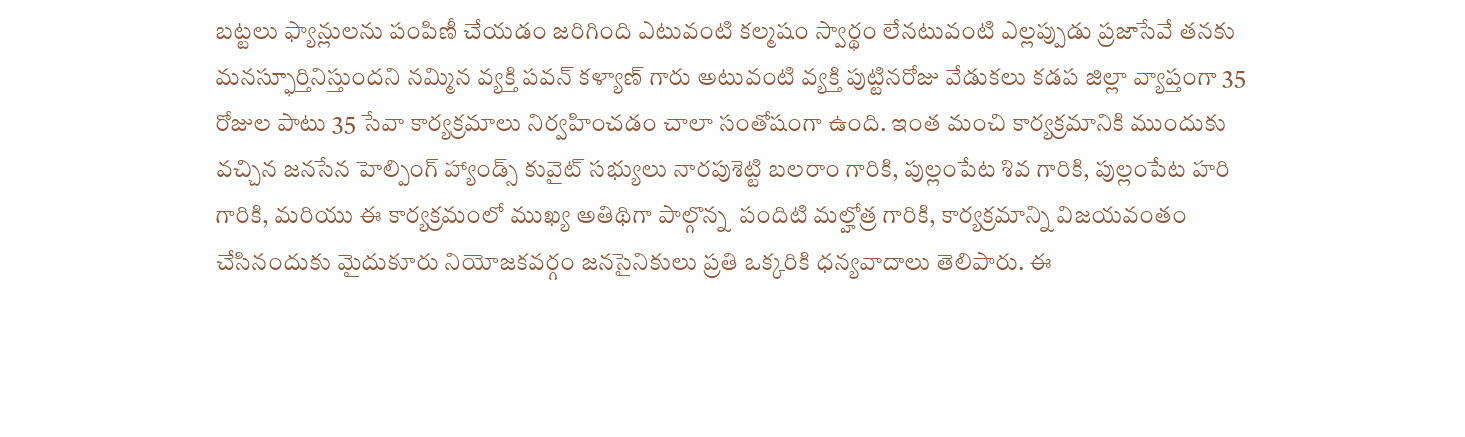బట్టలు ఫ్యాన్లులను పంపిణీ చేయడం జరిగింది ఎటువంటి కల్మషం స్వార్థం లేనటువంటి ఎల్లప్పుడు ప్రజాసేవే తనకు మనస్ఫూర్తినిస్తుందని నమ్మిన వ్యక్తి పవన్ కళ్యాణ్ గారు అటువంటి వ్యక్తి పుట్టినరోజు వేడుకలు కడప జిల్లా వ్యాప్తంగా 35 రోజుల పాటు 35 సేవా కార్యక్రమాలు నిర్వహించడం చాలా సంతోషంగా ఉంది. ఇంత మంచి కార్యక్రమానికి ముందుకు వచ్చిన జనసేన హెల్పింగ్ హ్యాండ్స్ కువైట్ సభ్యులు నారపుశెట్టి బలరాం గారికి, పుల్లంపేట శివ గారికి, పుల్లంపేట హరి గారికి, మరియు ఈ కార్యక్రమంలో ముఖ్య అతిథిగా పాల్గొన్న  పందిటి మల్హోత్ర గారికి, కార్యక్రమాన్ని విజయవంతం చేసినందుకు మైదుకూరు నియోజకవర్గం జనసైనికులు ప్రతి ఒక్కరికి ధన్యవాదాలు తెలిపారు. ఈ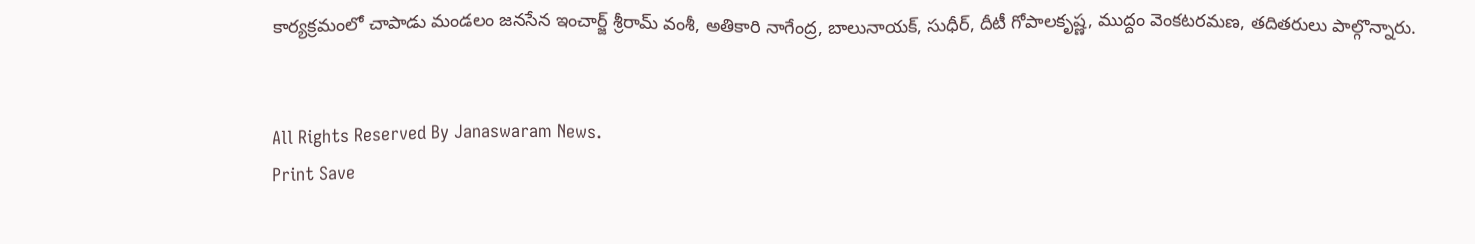కార్యక్రమంలో చాపాడు మండలం జనసేన ఇంచార్జ్ శ్రీరామ్ వంశీ, అతికారి నాగేంద్ర, బాలునాయక్, సుధీర్, దీటీ గోపాలకృష్ణ, ముద్దం వెంకటరమణ, తదితరులు పాల్గొన్నారు.


All Rights Reserved By Janaswaram News.
Print Save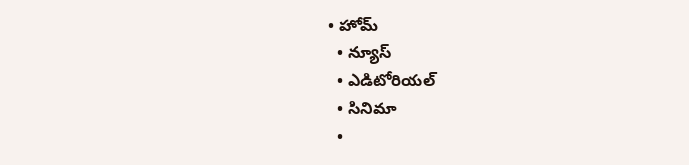• హోమ్
  • న్యూస్
  • ఎడిటోరియల్
  • సినిమా
  •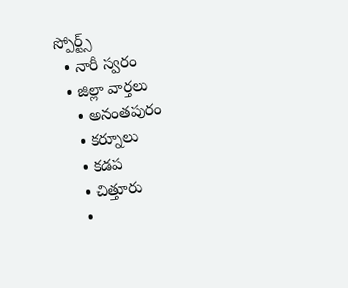స్పోర్ట్స్
  • నారీ స్వరం
  • జిల్లా వార్తలు
    • అనంతపురం
    • కర్నూలు
    • కడప
    • చిత్తూరు
    •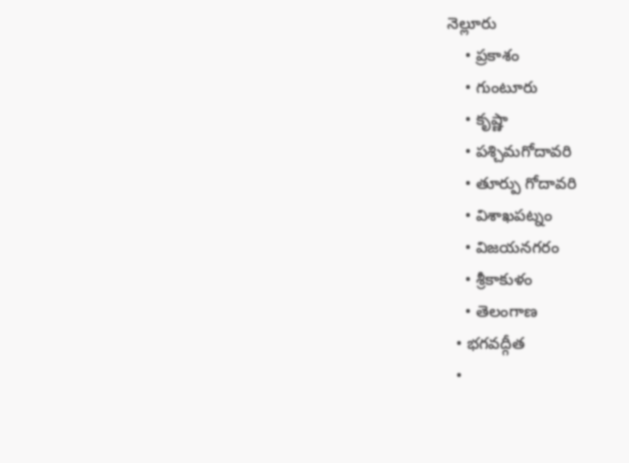నెల్లూరు
    • ప్రకాశం
    • గుంటూరు
    • కృష్ణా
    • పశ్చిమగోదావరి
    • తూర్పు గోదావరి
    • విశాఖపట్నం
    • విజయనగరం
    • శ్రీకాకుళం
    • తెలంగాణ
  • భగవద్గీత
  •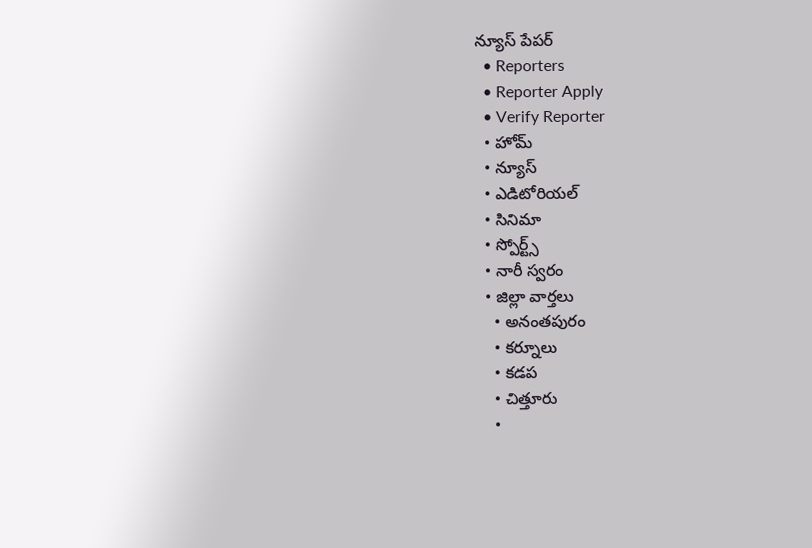న్యూస్ పేపర్
  • Reporters
  • Reporter Apply
  • Verify Reporter
  • హోమ్
  • న్యూస్
  • ఎడిటోరియల్
  • సినిమా
  • స్పోర్ట్స్
  • నారీ స్వరం
  • జిల్లా వార్తలు
    • అనంతపురం
    • కర్నూలు
    • కడప
    • చిత్తూరు
    •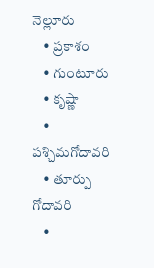నెల్లూరు
    • ప్రకాశం
    • గుంటూరు
    • కృష్ణా
    • పశ్చిమగోదావరి
    • తూర్పు గోదావరి
    •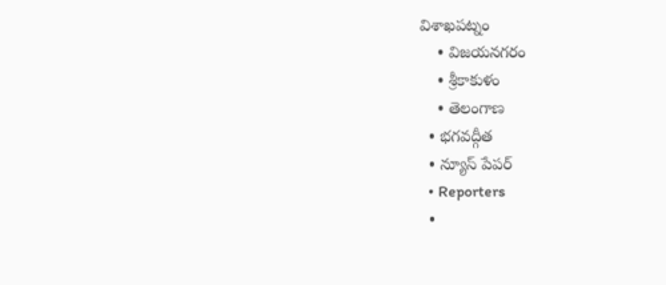విశాఖపట్నం
    • విజయనగరం
    • శ్రీకాకుళం
    • తెలంగాణ
  • భగవద్గీత
  • న్యూస్ పేపర్
  • Reporters
  •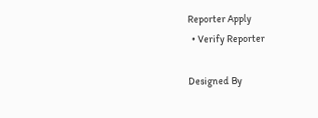Reporter Apply
  • Verify Reporter

Designed By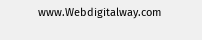www.Webdigitalway.com